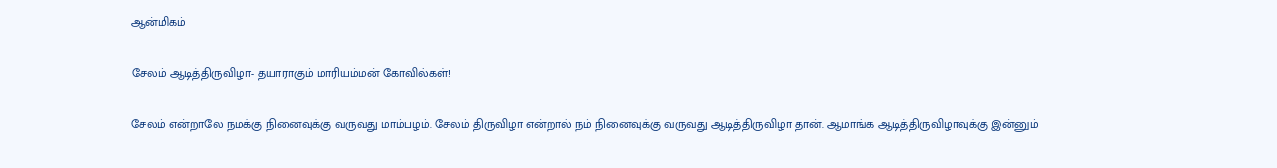ஆன்மிகம்

சேலம் ஆடித்திருவிழா- தயாராகும் மாரியம்மன் கோவில்கள்!

சேலம் என்றாலே நமக்கு நினைவுக்கு வருவது மாம்பழம். சேலம் திருவிழா என்றால் நம் நினைவுக்கு வருவது ஆடித்திருவிழா தான். ஆமாங்க ஆடித்திருவிழாவுக்கு இன்னும்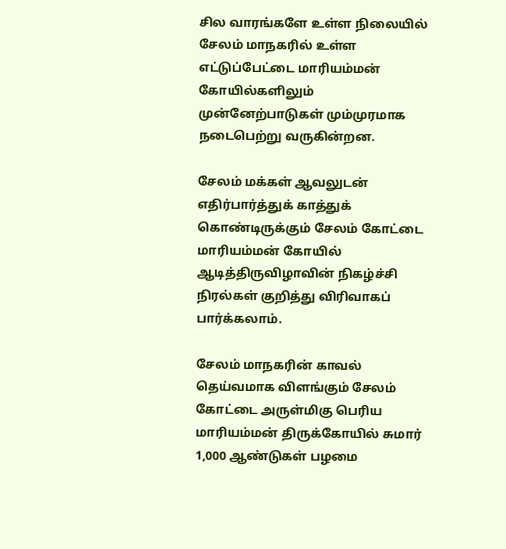சில வாரங்களே உள்ள நிலையில் சேலம் மாநகரில் உள்ள எட்டுப்பேட்டை மாரியம்மன் கோயில்களிலும் முன்னேற்பாடுகள் மும்முரமாக நடைபெற்று வருகின்றன.

சேலம் மக்கள் ஆவலுடன் எதிர்பார்த்துக் காத்துக் கொண்டிருக்கும் சேலம் கோட்டை மாரியம்மன் கோயில் ஆடித்திருவிழாவின் நிகழ்ச்சி நிரல்கள் குறித்து விரிவாகப் பார்க்கலாம்.

சேலம் மாநகரின் காவல் தெய்வமாக விளங்கும் சேலம் கோட்டை அருள்மிகு பெரிய மாரியம்மன் திருக்கோயில் சுமார் 1,000 ஆண்டுகள் பழமை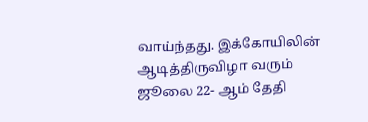வாய்ந்தது. இக்கோயிலின் ஆடித்திருவிழா வரும் ஜூலை 22- ஆம் தேதி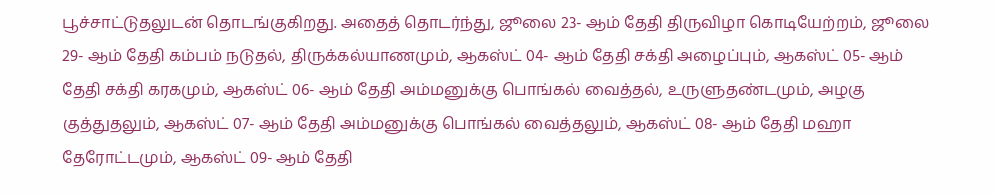பூச்சாட்டுதலுடன் தொடங்குகிறது. அதைத் தொடர்ந்து, ஜூலை 23- ஆம் தேதி திருவிழா கொடியேற்றம், ஜூலை 29- ஆம் தேதி கம்பம் நடுதல், திருக்கல்யாணமும், ஆகஸ்ட் 04- ஆம் தேதி சக்தி அழைப்பும், ஆகஸ்ட் 05- ஆம் தேதி சக்தி கரகமும், ஆகஸ்ட் 06- ஆம் தேதி அம்மனுக்கு பொங்கல் வைத்தல், உருளுதண்டமும், அழகு குத்துதலும், ஆகஸ்ட் 07- ஆம் தேதி அம்மனுக்கு பொங்கல் வைத்தலும், ஆகஸ்ட் 08- ஆம் தேதி மஹா தேரோட்டமும், ஆகஸ்ட் 09- ஆம் தேதி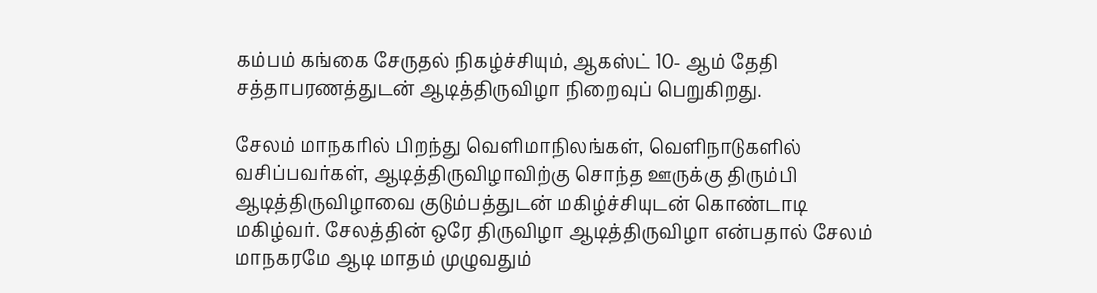கம்பம் கங்கை சேருதல் நிகழ்ச்சியும், ஆகஸ்ட் 10- ஆம் தேதி சத்தாபரணத்துடன் ஆடித்திருவிழா நிறைவுப் பெறுகிறது.

சேலம் மாநகரில் பிறந்து வெளிமாநிலங்கள், வெளிநாடுகளில் வசிப்பவர்கள், ஆடித்திருவிழாவிற்கு சொந்த ஊருக்கு திரும்பி ஆடித்திருவிழாவை குடும்பத்துடன் மகிழ்ச்சியுடன் கொண்டாடி மகிழ்வர். சேலத்தின் ஒரே திருவிழா ஆடித்திருவிழா என்பதால் சேலம் மாநகரமே ஆடி மாதம் முழுவதும்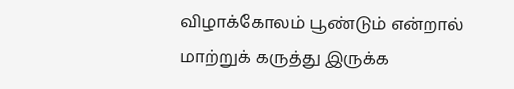விழாக்கோலம் பூண்டும் என்றால் மாற்றுக் கருத்து இருக்க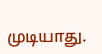முடியாது.